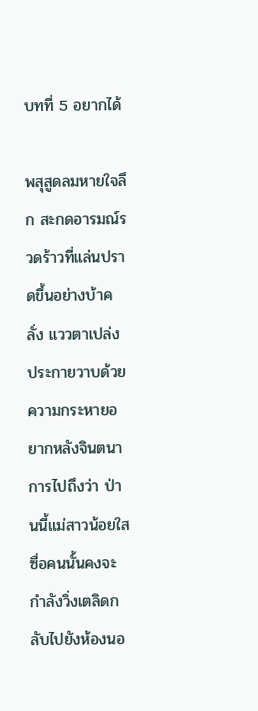บทที่ 5 อยากได้

พสุสูดลมหายใจลึก สะกดอารมณ์รวดร้าวที่แล่นปราดขึ้นอย่างบ้าคลั่ง แววตาเปล่งประกายวาบด้วยความกระหายอยากหลังจินตนาการไปถึงว่า ป่านนี้แม่สาวน้อยใสซื่อคนนั้นคงจะกำลังวิ่งเตลิดกลับไปยังห้องนอ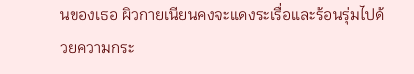นของเธอ ผิวกายเนียนคงจะแดงระเรื่อและร้อนรุ่มไปด้วยความกระ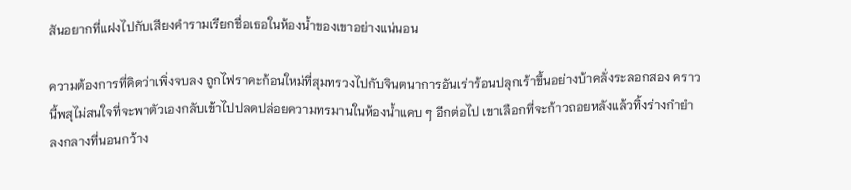สันอยากที่แฝงไปกับเสียงคำรามเรียกชื่อเธอในห้องน้ำของเขาอย่างแน่นอน

ความต้องการที่คิดว่าเพิ่งจบลง ถูกไฟราคะก้อนใหม่ที่สุมทรวงไปกับจินตนาการอันเร่าร้อนปลุกเร้าขึ้นอย่างบ้าคลั่งระลอกสอง คราวนี้พสุไม่สนใจที่จะพาตัวเองกลับเข้าไปปลดปล่อยความทรมานในห้องน้ำแคบ ๆ อีกต่อไป เขาเลือกที่จะก้าวถอยหลังแล้วทิ้งร่างกำยำลงกลางที่นอนกว้าง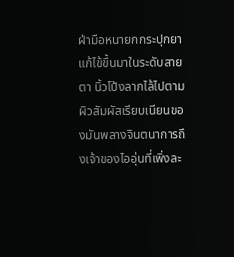ฝ่ามือหนายกกระปุกยาแก้ไข้ขึ้นมาในระดับสายตา นิ้วโป้งลากไล้ไปตามผิวสัมผัสเรียบเนียนของมันพลางจินตนาการถึงเจ้าของไออุ่นที่เพิ่งละ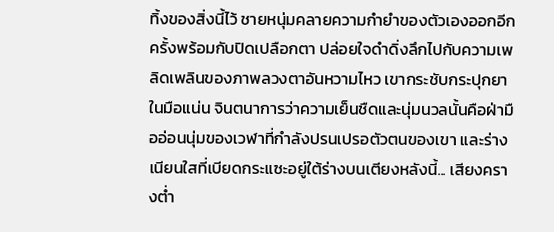ทิ้งของสิ่งนี้ไว้ ชายหนุ่มคลายความกำยำของตัวเองออกอีกครั้งพร้อมกับปิดเปลือกตา ปล่อยใจดำดิ่งลึกไปกับความเพลิดเพลินของภาพลวงตาอันหวามไหว เขากระชับกระปุกยาในมือแน่น จินตนาการว่าความเย็นชืดและนุ่มนวลนั้นคือฝ่ามืออ่อนนุ่มของเวฬาที่กำลังปรนเปรอตัวตนของเขา และร่างเนียนใสที่เบียดกระแซะอยู่ใต้ร่างบนเตียงหลังนี้... เสียงครางต่ำ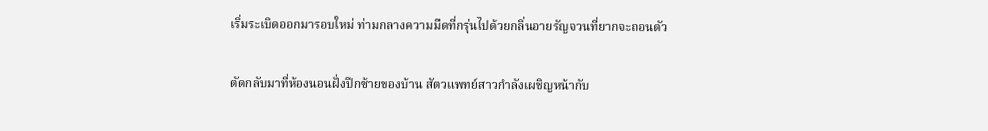เริ่มระเบิดออกมารอบใหม่ ท่ามกลางความมืดที่กรุ่นไปด้วยกลิ่นอายรัญจวนที่ยากจะถอนตัว

ตัดกลับมาที่ห้องนอนฝั่งปีกซ้ายของบ้าน สัตวแพทย์สาวกำลังเผชิญหน้ากับ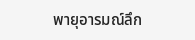พายุอารมณ์ลึก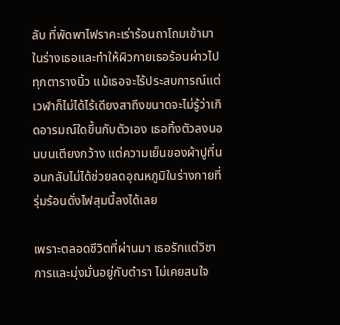ลับ ที่พัดพาไฟราคะเร่าร้อนถาโถมเข้ามาในร่างเธอและทำให้ผิวกายเธอร้อนผ่าวไปทุกตารางนิ้ว แม้เธอจะไร้ประสบการณ์แต่เวฬาก็ไม่ได้ไร้เดียงสาถึงขนาดจะไม่รู้ว่าเกิดอารมณ์ใดขึ้นกับตัวเอง เธอทิ้งตัวลงนอนบนเตียงกว้าง แต่ความเย็นของผ้าปูที่นอนกลับไม่ได้ช่วยลดอุณหภูมิในร่างกายที่รุ่มร้อนดั่งไฟสุมนี้ลงได้เลย

เพราะตลอดชีวิตที่ผ่านมา เธอรักแต่วิชาการและมุ่งมั่นอยู่กับตำรา ไม่เคยสนใจ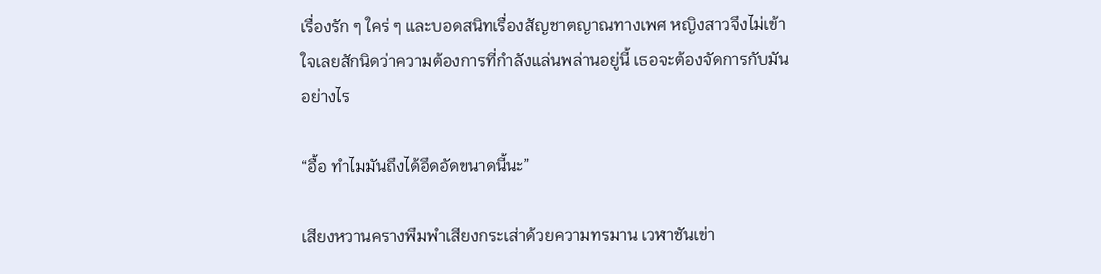เรื่องรัก ๆ ใคร่ ๆ และบอดสนิทเรื่องสัญชาตญาณทางเพศ หญิงสาวจึงไม่เข้าใจเลยสักนิดว่าความต้องการที่กำลังแล่นพล่านอยู่นี้ เธอจะต้องจัดการกับมันอย่างไร

“อื้อ ทำไมมันถึงได้อึดอัดขนาดนี้นะ”

เสียงหวานครางพึมพำเสียงกระเส่าด้วยความทรมาน เวฬาชันเข่า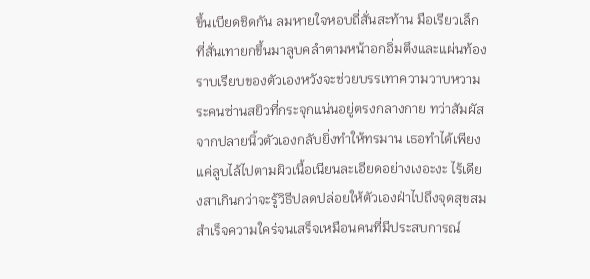ขึ้นเบียดชิดกัน ลมหายใจหอบถี่สั่นสะท้าน มือเรียวเล็กที่สั่นเทายกขึ้นมาลูบคลำตามหน้าอกอิ่มตึงและแผ่นท้องราบเรียบของตัวเองหวังจะช่วยบรรเทาความวาบหวามระคนซ่านสยิวที่กระจุกแน่นอยู่ตรงกลางกาย ทว่าสัมผัสจากปลายนิ้วตัวเองกลับยิ่งทำให้ทรมาน เธอทำได้เพียงแค่ลูบไล้ไปตามผิวเนื้อเนียนละเอียดอย่างเงอะงะ ไร้เดียงสาเกินกว่าจะรู้วิธีปลดปล่อยให้ตัวเองฝ่าไปถึงจุดสุขสม สำเร็จความใคร่จนเสร็จเหมือนคนที่มีประสบการณ์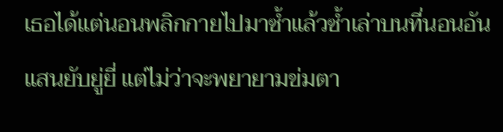เธอได้แต่นอนพลิกกายไปมาซ้ำแล้วซ้ำเล่าบนที่นอนอันแสนยับยู่ยี่ แต่ไม่ว่าจะพยายามข่มตา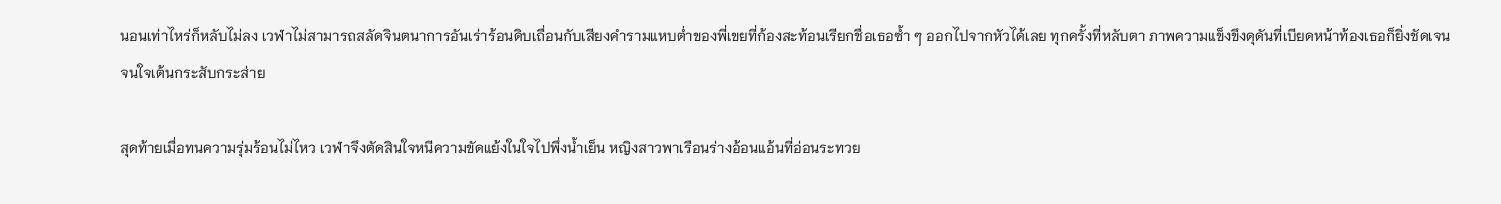นอนเท่าไหร่ก็หลับไม่ลง เวฬาไม่สามารถสลัดจินตนาการอันเร่าร้อนดิบเถื่อนกับเสียงคำรามแหบต่ำของพี่เขยที่ก้องสะท้อนเรียกชื่อเธอซ้ำ ๆ ออกไปจากหัวได้เลย ทุกครั้งที่หลับตา ภาพความแข็งขึงดุดันที่เบียดหน้าท้องเธอก็ยิ่งชัดเจนจนใจเต้นกระสับกระส่าย

สุดท้ายเมื่อทนความรุ่มร้อนไม่ไหว เวฬาจึงตัดสินใจหนีความขัดแย้งในใจไปพึ่งน้ำเย็น หญิงสาวพาเรือนร่างอ้อนแอ้นที่อ่อนระทวย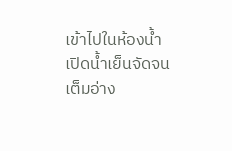เข้าไปในห้องน้ำ เปิดน้ำเย็นจัดจนเต็มอ่าง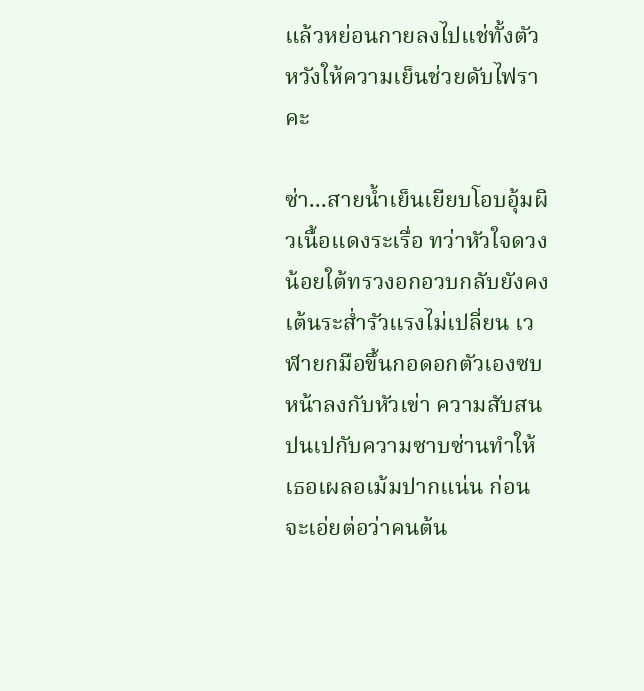แล้วหย่อนกายลงไปแช่ทั้งตัวหวังให้ความเย็นช่วยดับไฟราคะ

ซ่า...สายน้ำเย็นเยียบโอบอุ้มผิวเนื้อแดงระเรื่อ ทว่าหัวใจดวงน้อยใต้ทรวงอกอวบกลับยังคงเต้นระส่ำรัวแรงไม่เปลี่ยน เวฬายกมือขึ้นกอดอกตัวเองซบหน้าลงกับหัวเข่า ความสับสนปนเปกับความซาบซ่านทำให้เธอเผลอเม้มปากแน่น ก่อนจะเอ่ยต่อว่าคนต้น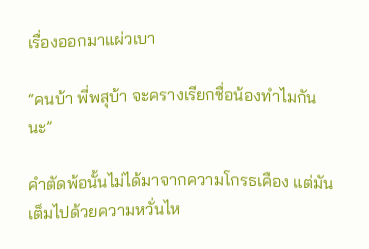เรื่องออกมาแผ่วเบา

“คนบ้า พี่พสุบ้า จะครางเรียกชื่อน้องทำไมกันนะ”

คำตัดพ้อนั้นไม่ได้มาจากความโกรธเคือง แต่มันเต็มไปด้วยความหวั่นไห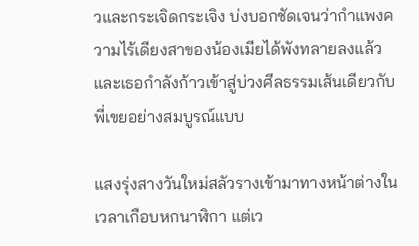วและกระเจิดกระเจิง บ่งบอกชัดเจนว่ากำแพงความไร้เดียงสาของน้องเมียได้พังทลายลงแล้ว และเธอกำลังก้าวเข้าสู่บ่วงศีลธรรมเส้นเดียวกับพี่เขยอย่างสมบูรณ์แบบ

แสงรุ่งสางวันใหม่สลัวรางเข้ามาทางหน้าต่างในเวลาเกือบหกนาฬิกา แต่เว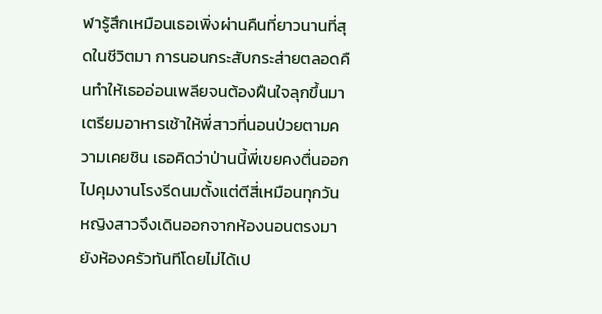ฬารู้สึกเหมือนเธอเพิ่งผ่านคืนที่ยาวนานที่สุดในชีวิตมา การนอนกระสับกระส่ายตลอดคืนทำให้เธออ่อนเพลียจนต้องฝืนใจลุกขึ้นมาเตรียมอาหารเช้าให้พี่สาวที่นอนป่วยตามความเคยชิน เธอคิดว่าป่านนี้พี่เขยคงตื่นออกไปคุมงานโรงรีดนมตั้งแต่ตีสี่เหมือนทุกวัน หญิงสาวจึงเดินออกจากห้องนอนตรงมายังห้องครัวทันทีโดยไม่ได้เป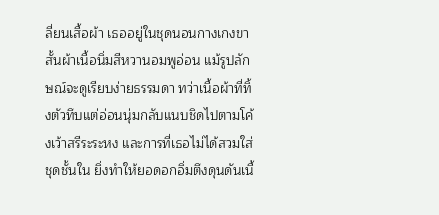ลี่ยนเสื้อผ้า เธออยู่ในชุดนอนกางเกงขาสั้นผ้าเนื้อนิ่มสีหวานอมพูอ่อน แม้รูปลักษณ์จะดูเรียบง่ายธรรมดา ทว่าเนื้อผ้าที่ทิ้งตัวทึบแต่อ่อนนุ่มกลับแนบชิดไปตามโค้งเว้าสรีระระหง และการที่เธอไม่ได้สวมใส่ชุดชั้นใน ยิ่งทำให้ยอดอกอิ่มตึงดุนดันเนื้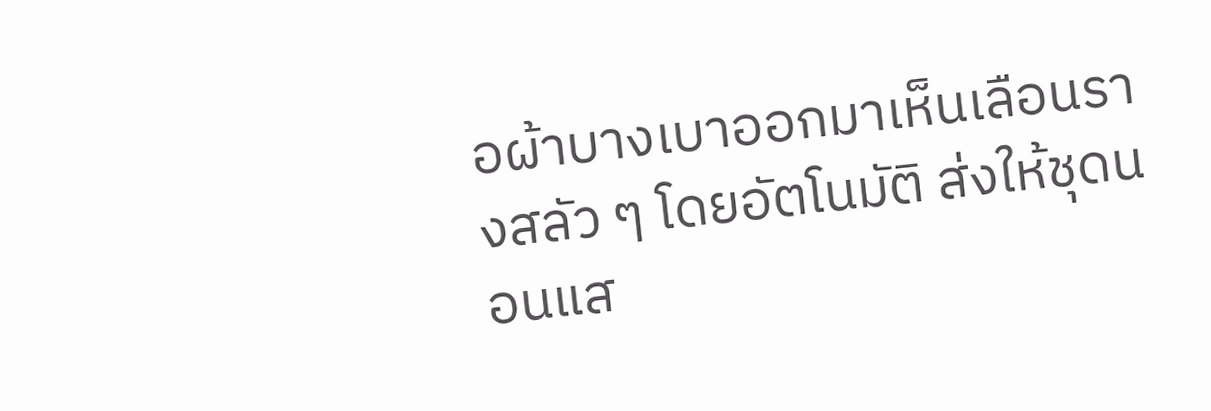อผ้าบางเบาออกมาเห็นเลือนรางสลัว ๆ โดยอัตโนมัติ ส่งให้ชุดนอนแส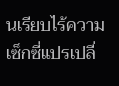นเรียบไร้ความเซ็กซี่แปรเปลี่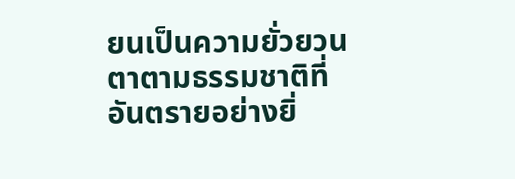ยนเป็นความยั่วยวนตาตามธรรมชาติที่อันตรายอย่างยิ่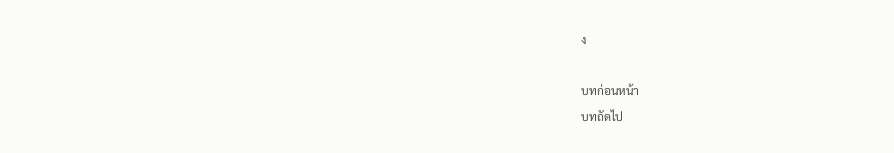ง

บทก่อนหน้า
บทถัดไป